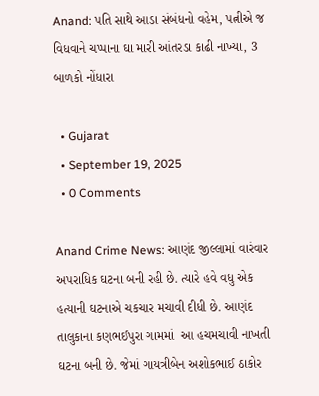Anand: પતિ સાથે આડા સંબંધનો વહેમ, પત્નીએ જ વિધવાને ચપ્પાના ઘા મારી આંતરડા કાઢી નાખ્યા, 3 બાળકો નોંધારા

  • Gujarat
  • September 19, 2025
  • 0 Comments

Anand Crime News: આણંદ જીલ્લામાં વારંવાર અપરાધિક ઘટના બની રહી છે. ત્યારે હવે વધુ એક હત્યાની ઘટનાએ ચકચાર મચાવી દીધી છે. આણંદ તાલુકાના કણભઈપુરા ગામમાં  આ હચમચાવી નાખતી ઘટના બની છે. જેમાં ગાયત્રીબેન અશોકભાઈ ઠાકોર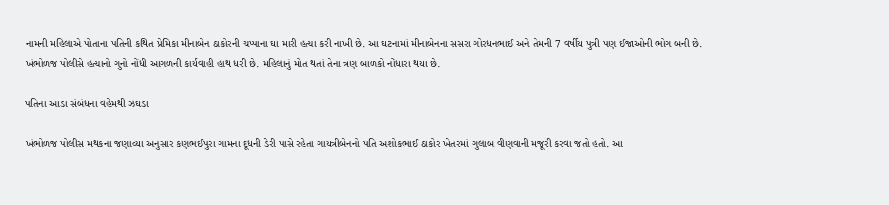નામની મહિલાએ પોતાના પતિની કથિત પ્રેમિકા મીનાબેન ઠાકોરની ચપ્પાના ઘા મારી હત્યા કરી નાખી છે. આ ઘટનામાં મીનાબેનના સસરા ગોરધનભાઈ અને તેમની 7 વર્ષીય પુત્રી પણ ઈજાઓની ભોગ બની છે. ખંભોળજ પોલીસે હત્યાનો ગુનો નોંધી આગળની કાર્યવાહી હાથ ધરી છે. મહિલાનું મોત થતાં તેના ત્રણ બાળકો નોંધારા થયા છે.

પતિના આડા સંબંધના વહેમથી ઝઘડા

ખંભોળજ પોલીસ મથકના જણાવ્યા અનુસાર કણભઈપુરા ગામના દૂધની ડેરી પાસે રહેતા ગાયત્રીબેનનો પતિ અશોકભાઈ ઠાકોર ખેતરમાં ગુલાબ વીણવાની મજૂરી કરવા જતો હતો. આ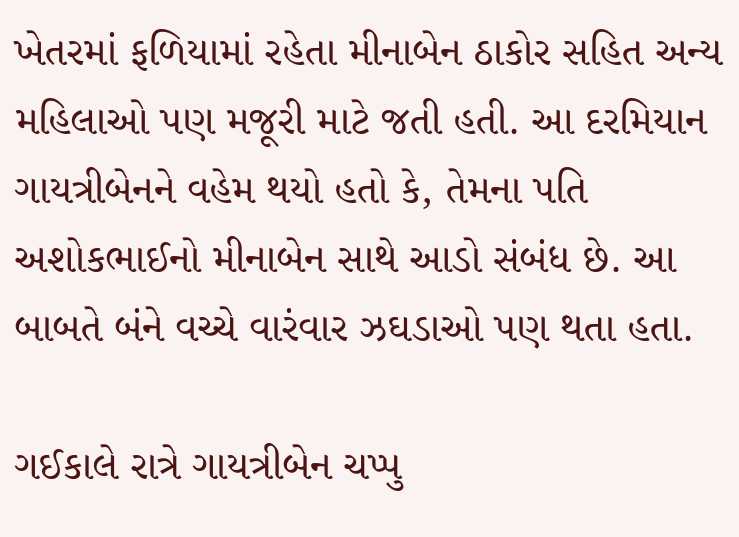ખેતરમાં ફળિયામાં રહેતા મીનાબેન ઠાકોર સહિત અન્ય મહિલાઓ પણ મજૂરી માટે જતી હતી. આ દરમિયાન ગાયત્રીબેનને વહેમ થયો હતો કે, તેમના પતિ અશોકભાઈનો મીનાબેન સાથે આડો સંબંધ છે. આ બાબતે બંને વચ્ચે વારંવાર ઝઘડાઓ પણ થતા હતા.

ગઈકાલે રાત્રે ગાયત્રીબેન ચપ્પુ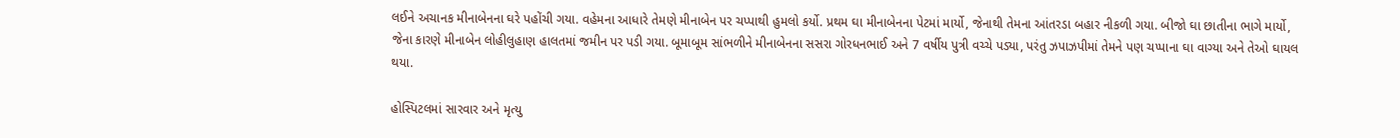લઈને અચાનક મીનાબેનના ઘરે પહોંચી ગયા. વહેમના આધારે તેમણે મીનાબેન પર ચપ્પાથી હુમલો કર્યો. પ્રથમ ઘા મીનાબેનના પેટમાં માર્યો, જેનાથી તેમના આંતરડા બહાર નીકળી ગયા. બીજો ઘા છાતીના ભાગે માર્યો, જેના કારણે મીનાબેન લોહીલુહાણ હાલતમાં જમીન પર પડી ગયા. બૂમાબૂમ સાંભળીને મીનાબેનના સસરા ગોરધનભાઈ અને 7 વર્ષીય પુત્રી વચ્ચે પડ્યા, પરંતુ ઝપાઝપીમાં તેમને પણ ચપ્પાના ઘા વાગ્યા અને તેઓ ઘાયલ થયા.

હોસ્પિટલમાં સારવાર અને મૃત્યુ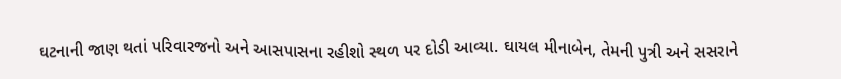ઘટનાની જાણ થતાં પરિવારજનો અને આસપાસના રહીશો સ્થળ પર દોડી આવ્યા. ઘાયલ મીનાબેન, તેમની પુત્રી અને સસરાને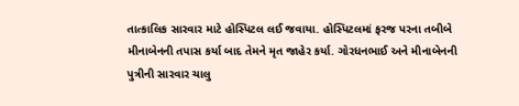તાત્કાલિક સારવાર માટે હોસ્પિટલ લઈ જવાયા. હોસ્પિટલમાં ફરજ પરના તબીબે મીનાબેનની તપાસ કર્યા બાદ તેમને મૃત જાહેર કર્યા. ગોરધનભાઈ અને મીનાબેનની પુત્રીની સારવાર ચાલુ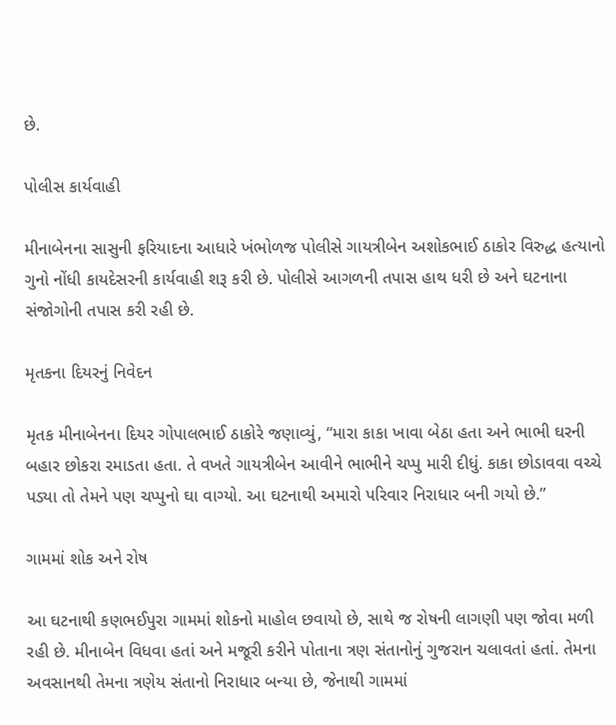છે.

પોલીસ કાર્યવાહી

મીનાબેનના સાસુની ફરિયાદના આધારે ખંભોળજ પોલીસે ગાયત્રીબેન અશોકભાઈ ઠાકોર વિરુદ્ધ હત્યાનો ગુનો નોંધી કાયદેસરની કાર્યવાહી શરૂ કરી છે. પોલીસે આગળની તપાસ હાથ ધરી છે અને ઘટનાના સંજોગોની તપાસ કરી રહી છે.

મૃતકના દિયરનું નિવેદન

મૃતક મીનાબેનના દિયર ગોપાલભાઈ ઠાકોરે જણાવ્યું, “મારા કાકા ખાવા બેઠા હતા અને ભાભી ઘરની બહાર છોકરા રમાડતા હતા. તે વખતે ગાયત્રીબેન આવીને ભાભીને ચપ્પુ મારી દીધું. કાકા છોડાવવા વચ્ચે પડ્યા તો તેમને પણ ચપ્પુનો ઘા વાગ્યો. આ ઘટનાથી અમારો પરિવાર નિરાધાર બની ગયો છે.”

ગામમાં શોક અને રોષ

આ ઘટનાથી કણભઈપુરા ગામમાં શોકનો માહોલ છવાયો છે, સાથે જ રોષની લાગણી પણ જોવા મળી રહી છે. મીનાબેન વિધવા હતાં અને મજૂરી કરીને પોતાના ત્રણ સંતાનોનું ગુજરાન ચલાવતાં હતાં. તેમના અવસાનથી તેમના ત્રણેય સંતાનો નિરાધાર બન્યા છે, જેનાથી ગામમાં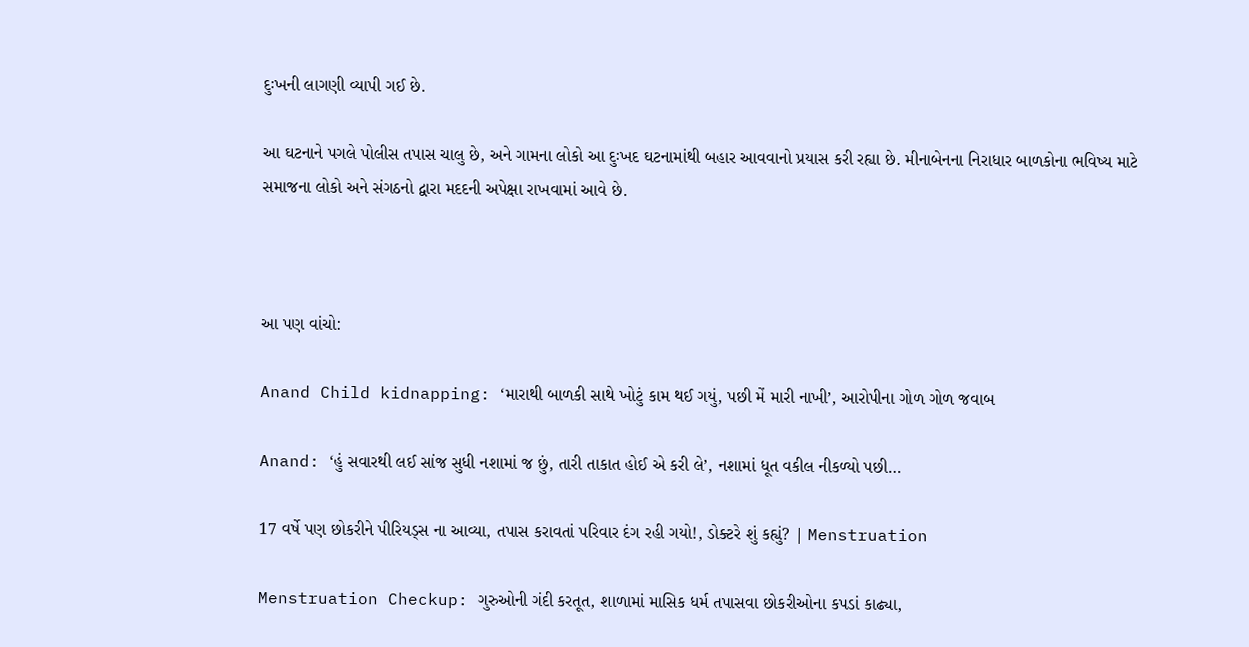દુઃખની લાગણી વ્યાપી ગઈ છે.

આ ઘટનાને પગલે પોલીસ તપાસ ચાલુ છે, અને ગામના લોકો આ દુઃખદ ઘટનામાંથી બહાર આવવાનો પ્રયાસ કરી રહ્યા છે. મીનાબેનના નિરાધાર બાળકોના ભવિષ્ય માટે સમાજના લોકો અને સંગઠનો દ્વારા મદદની અપેક્ષા રાખવામાં આવે છે.



આ પણ વાંચો:

Anand Child kidnapping: ‘મારાથી બાળકી સાથે ખોટું કામ થઈ ગયું, પછી મેં મારી નાખી’, આરોપીના ગોળ ગોળ જવાબ

Anand: ‘હું સવારથી લઈ સાંજ સુધી નશામાં જ છું, તારી તાકાત હોઈ એ કરી લે’, નશામાં ધૂત વકીલ નીકળ્યો પછી…

17 વર્ષે પણ છોકરીને પીરિયડ્સ ના આવ્યા, તપાસ કરાવતાં પરિવાર દંગ રહી ગયો!, ડોક્ટરે શું કહ્યું? | Menstruation

Menstruation Checkup: ગુરુઓની ગંદી કરતૂત, શાળામાં માસિક ધર્મ તપાસવા છોકરીઓના કપડાં કાઢ્યા,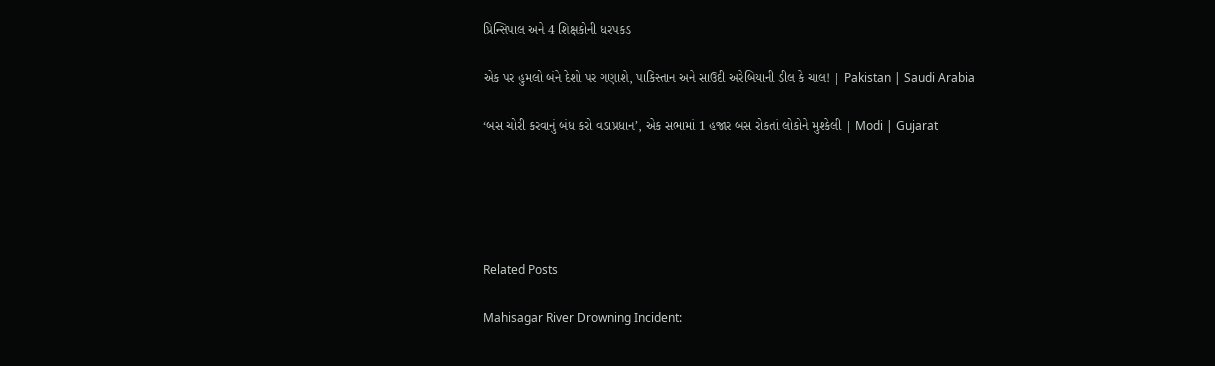પ્રિન્સિપાલ અને 4 શિક્ષકોની ધરપકડ

એક પર હુમલો બંને દેશો પર ગણાશે, પાકિસ્તાન અને સાઉદી અરેબિયાની ડીલ કે ચાલ! | Pakistan | Saudi Arabia

‘બસ ચોરી કરવાનું બંધ કરો વડાપ્રધાન’, એક સભામાં 1 હજાર બસ રોકતાં લોકોને મુશ્કેલી | Modi | Gujarat





Related Posts

Mahisagar River Drowning Incident: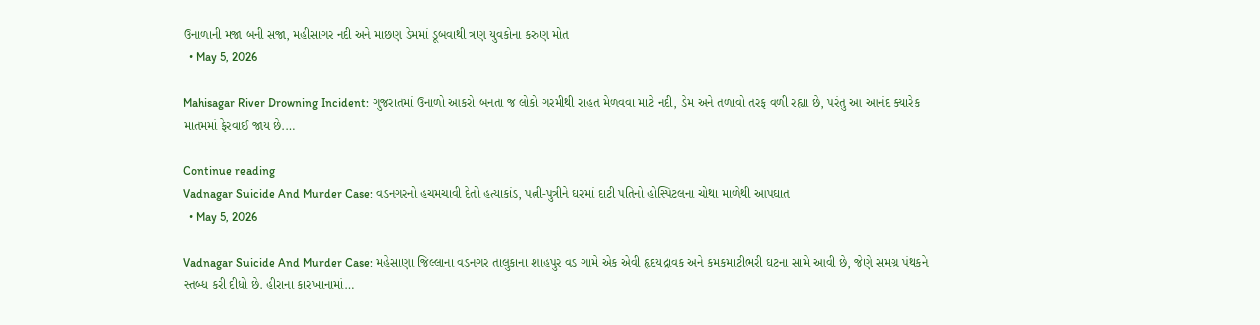ઉનાળાની મજા બની સજા, મહીસાગર નદી અને માછણ ડેમમાં ડૂબવાથી ત્રણ યુવકોના કરુણ મોત
  • May 5, 2026

Mahisagar River Drowning Incident: ગુજરાતમાં ઉનાળો આકરો બનતા જ લોકો ગરમીથી રાહત મેળવવા માટે નદી, ડેમ અને તળાવો તરફ વળી રહ્યા છે, પરંતુ આ આનંદ ક્યારેક માતમમાં ફેરવાઈ જાય છે.…

Continue reading
Vadnagar Suicide And Murder Case: વડનગરનો હચમચાવી દેતો હત્યાકાંડ, પત્ની-પુત્રીને ઘરમાં દાટી પતિનો હોસ્પિટલના ચોથા માળેથી આપઘાત
  • May 5, 2026

Vadnagar Suicide And Murder Case: મહેસાણા જિલ્લાના વડનગર તાલુકાના શાહપુર વડ ગામે એક એવી હૃદયદ્રાવક અને કમકમાટીભરી ઘટના સામે આવી છે, જેણે સમગ્ર પંથકને સ્તબ્ધ કરી દીધો છે. હીરાના કારખાનામાં…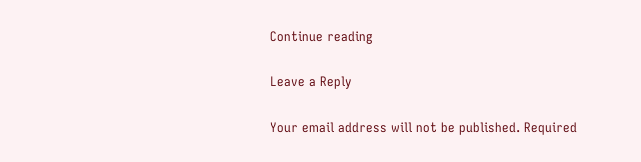Continue reading

Leave a Reply

Your email address will not be published. Required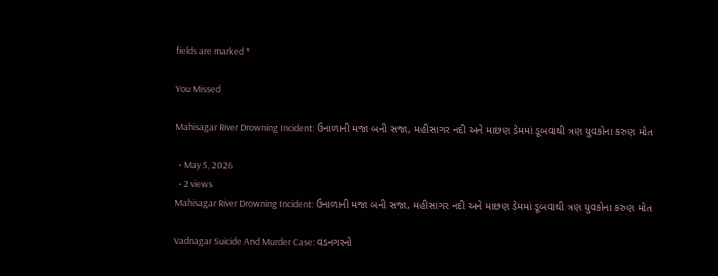fields are marked *

You Missed

Mahisagar River Drowning Incident: ઉનાળાની મજા બની સજા, મહીસાગર નદી અને માછણ ડેમમાં ડૂબવાથી ત્રણ યુવકોના કરુણ મોત

  • May 5, 2026
  • 2 views
Mahisagar River Drowning Incident: ઉનાળાની મજા બની સજા, મહીસાગર નદી અને માછણ ડેમમાં ડૂબવાથી ત્રણ યુવકોના કરુણ મોત

Vadnagar Suicide And Murder Case: વડનગરનો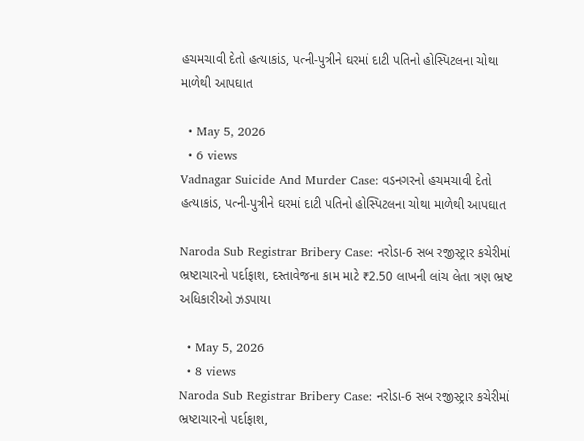હચમચાવી દેતો હત્યાકાંડ, પત્ની-પુત્રીને ઘરમાં દાટી પતિનો હોસ્પિટલના ચોથા માળેથી આપઘાત

  • May 5, 2026
  • 6 views
Vadnagar Suicide And Murder Case: વડનગરનો હચમચાવી દેતો હત્યાકાંડ, પત્ની-પુત્રીને ઘરમાં દાટી પતિનો હોસ્પિટલના ચોથા માળેથી આપઘાત

Naroda Sub Registrar Bribery Case: નરોડા-6 સબ રજીસ્ટ્રાર કચેરીમાં ભ્રષ્ટાચારનો પર્દાફાશ, દસ્તાવેજના કામ માટે ₹2.50 લાખની લાંચ લેતા ત્રણ ભ્રષ્ટ અધિકારીઓ ઝડપાયા

  • May 5, 2026
  • 8 views
Naroda Sub Registrar Bribery Case: નરોડા-6 સબ રજીસ્ટ્રાર કચેરીમાં ભ્રષ્ટાચારનો પર્દાફાશ,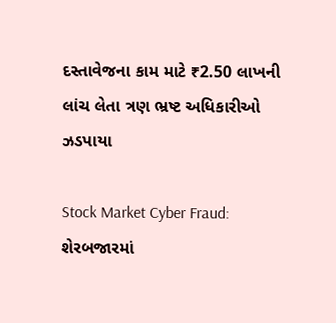દસ્તાવેજના કામ માટે ₹2.50 લાખની લાંચ લેતા ત્રણ ભ્રષ્ટ અધિકારીઓ ઝડપાયા

Stock Market Cyber Fraud: શેરબજારમાં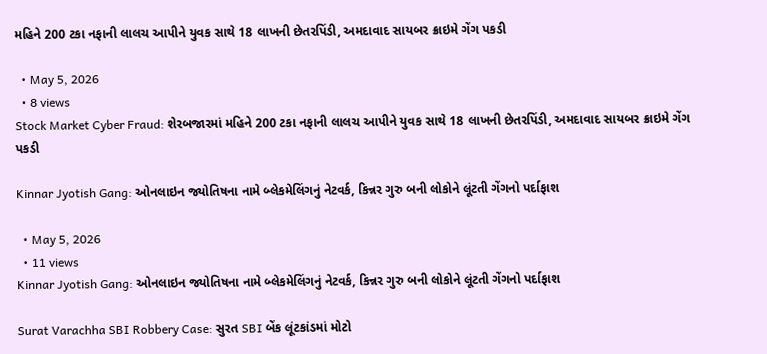મહિને 200 ટકા નફાની લાલચ આપીને યુવક સાથે 18 લાખની છેતરપિંડી, અમદાવાદ સાયબર ક્રાઇમે ગેંગ પકડી

  • May 5, 2026
  • 8 views
Stock Market Cyber Fraud: શેરબજારમાં મહિને 200 ટકા નફાની લાલચ આપીને યુવક સાથે 18 લાખની છેતરપિંડી, અમદાવાદ સાયબર ક્રાઇમે ગેંગ પકડી

Kinnar Jyotish Gang: ઓનલાઇન જ્યોતિષના નામે બ્લેકમેલિંગનું નેટવર્ક, કિન્નર ગુરુ બની લોકોને લૂંટતી ગેંગનો પર્દાફાશ

  • May 5, 2026
  • 11 views
Kinnar Jyotish Gang: ઓનલાઇન જ્યોતિષના નામે બ્લેકમેલિંગનું નેટવર્ક, કિન્નર ગુરુ બની લોકોને લૂંટતી ગેંગનો પર્દાફાશ

Surat Varachha SBI Robbery Case: સુરત SBI બેંક લૂંટકાંડમાં મોટો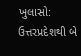ખુલાસો: ઉત્તરપ્રદેશથી બે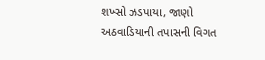શખ્સો ઝડપાયા, જાણો અઠવાડિયાની તપાસની વિગત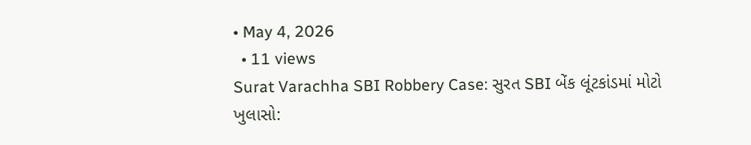• May 4, 2026
  • 11 views
Surat Varachha SBI Robbery Case: સુરત SBI બેંક લૂંટકાંડમાં મોટો ખુલાસો: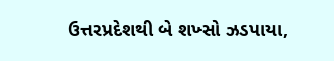ઉત્તરપ્રદેશથી બે શખ્સો ઝડપાયા,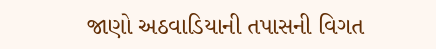જાણો અઠવાડિયાની તપાસની વિગત